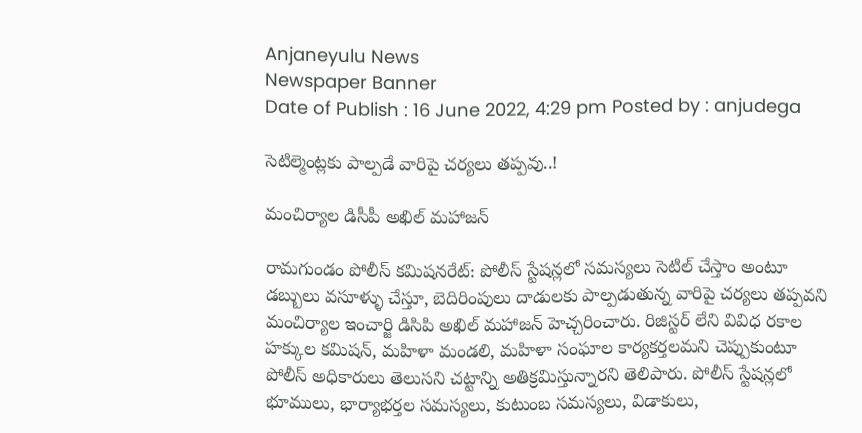Anjaneyulu News
Newspaper Banner
Date of Publish : 16 June 2022, 4:29 pm Posted by : anjudega

సెటిల్మెంట్లకు పాల్పడే వారిపై చర్యలు తప్పవు..!

మంచిర్యాల డిసీపీ అఖిల్ మహాజన్

రామగుండం పోలీస్ కమిషనరేట్: పోలీస్ స్టేషన్లలో సమస్యలు సెటిల్ చేస్తాం అంటూ డబ్బులు వసూళ్ళు చేస్తూ, బెదిరింపులు దాడులకు పాల్పడుతున్న వారిపై చర్యలు తప్పవని మంచిర్యాల ఇంచార్జి డిసిపి అఖిల్ మహాజన్ హెచ్చరించారు. రిజిస్టర్ లేని వివిధ రకాల హక్కుల కమిషన్, మహిళా మండలి, మహిళా సంఘాల కార్యకర్తలమని చెప్పుకుంటూ పోలీస్ అధికారులు తెలుసని చట్టాన్ని అతిక్రమిస్తున్నారని తెలిపారు. పోలీస్ స్టేషన్లలో భూములు, భార్యాభర్తల సమస్యలు, కుటుంబ సమస్యలు, విడాకులు,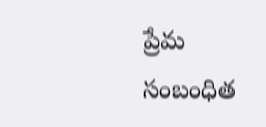ప్రేమ సంబంధిత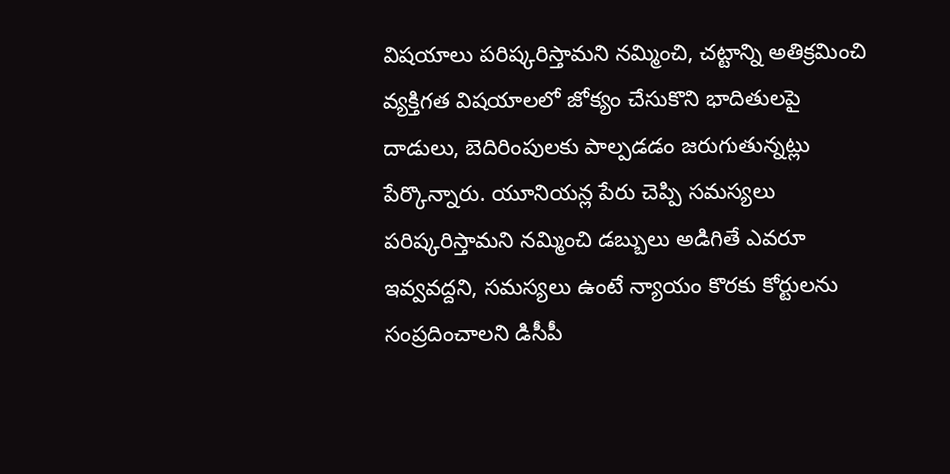విషయాలు పరిష్కరిస్తామని నమ్మించి, చట్టాన్ని అతిక్రమించి వ్యక్తిగత విషయాలలో జోక్యం చేసుకొని భాదితులపై దాడులు, బెదిరింపులకు పాల్పడడం జరుగుతున్నట్లు పేర్కొన్నారు. యూనియన్ల పేరు చెప్పి సమస్యలు పరిష్కరిస్తామని నమ్మించి డబ్బులు అడిగితే ఎవరూ ఇవ్వవద్దని, సమస్యలు ఉంటే న్యాయం కొరకు కోర్టులను సంప్రదించాలని డిసీపీ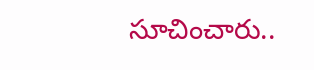సూచించారు..